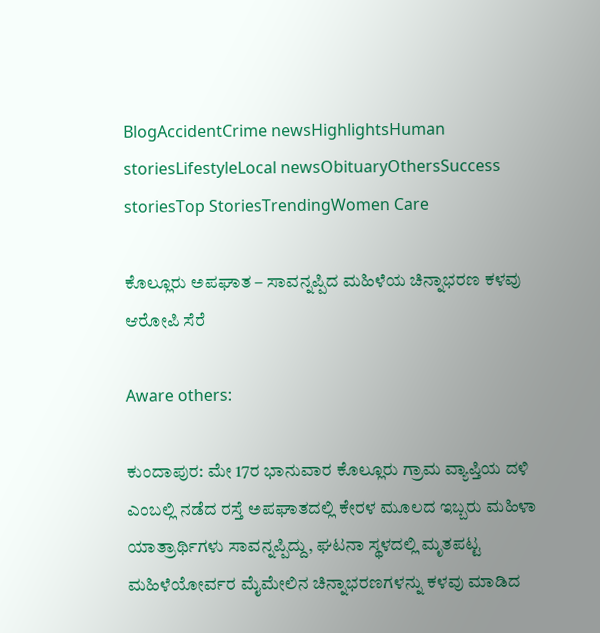BlogAccidentCrime newsHighlightsHuman storiesLifestyleLocal newsObituaryOthersSuccess storiesTop StoriesTrendingWomen Care

ಕೊಲ್ಲೂರು ಅಪಘಾತ – ಸಾವನ್ನಪ್ಪಿದ ಮಹಿಳೆಯ ಚಿನ್ನಾಭರಣ ಕಳವು ಆರೋಪಿ ಸೆರೆ

Aware others:

ಕುಂದಾಪುರ: ಮೇ 17ರ ಭಾನುವಾರ ಕೊಲ್ಲೂರು ಗ್ರಾಮ ವ್ಯಾಪ್ತಿಯ ದಳಿ ಎಂಬಲ್ಲಿ ನಡೆದ ರಸ್ತೆ ಅಪಘಾತದಲ್ಲಿ ಕೇರಳ ಮೂಲದ ಇಬ್ಬರು ಮಹಿಳಾ ಯಾತ್ರಾರ್ಥಿಗಳು ಸಾವನ್ನಪ್ಪಿದ್ದು, ಘಟನಾ ಸ್ಥಳದಲ್ಲಿ ಮೃತಪಟ್ಟ ಮಹಿಳೆಯೋರ್ವರ ಮೈಮೇಲಿನ ಚಿನ್ನಾಭರಣಗಳನ್ನು ಕಳವು ಮಾಡಿದ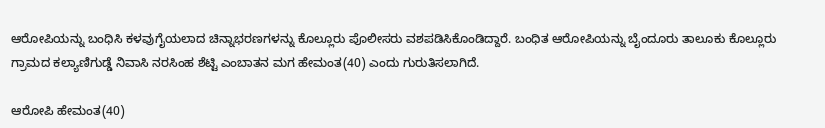ಆರೋಪಿಯನ್ನು ಬಂಧಿಸಿ ಕಳವುಗೈಯಲಾದ ಚಿನ್ನಾಭರಣಗಳನ್ನು ಕೊಲ್ಲೂರು ಪೊಲೀಸರು ವಶಪಡಿಸಿಕೊಂಡಿದ್ದಾರೆ. ಬಂಧಿತ ಆರೋಪಿಯನ್ನು ಬೈಂದೂರು ತಾಲೂಕು ಕೊಲ್ಲೂರು ಗ್ರಾಮದ ಕಲ್ಯಾಣಿಗುಡ್ಡೆ ನಿವಾಸಿ ನರಸಿಂಹ ಶೆಟ್ಟಿ ಎಂಬಾತನ ಮಗ ಹೇಮಂತ(40) ಎಂದು ಗುರುತಿಸಲಾಗಿದೆ.

ಆರೋಪಿ ಹೇಮಂತ(40)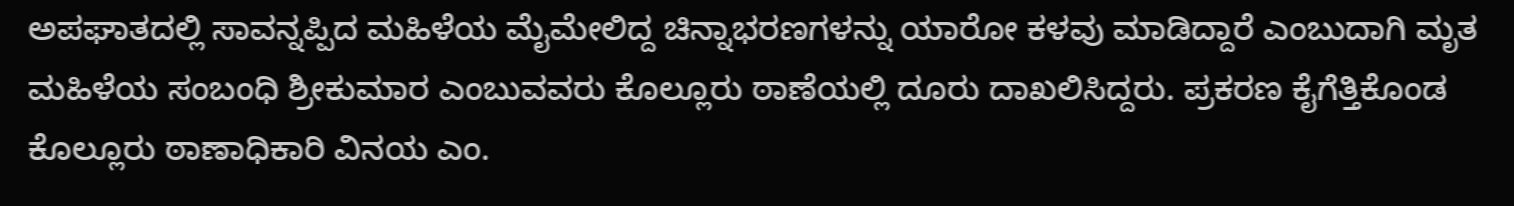ಅಪಘಾತದಲ್ಲಿ ಸಾವನ್ನಪ್ಪಿದ ಮಹಿಳೆಯ ಮೈಮೇಲಿದ್ದ ಚಿನ್ನಾಭರಣಗಳನ್ನು ಯಾರೋ ಕಳವು ಮಾಡಿದ್ದಾರೆ ಎಂಬುದಾಗಿ ಮೃತ ಮಹಿಳೆಯ ಸಂಬಂಧಿ ಶ್ರೀಕುಮಾರ ಎಂಬುವವರು ಕೊಲ್ಲೂರು ಠಾಣೆಯಲ್ಲಿ ದೂರು ದಾಖಲಿಸಿದ್ದರು. ಪ್ರಕರಣ ಕೈಗೆತ್ತಿಕೊಂಡ ಕೊಲ್ಲೂರು ಠಾಣಾಧಿಕಾರಿ ವಿನಯ ಎಂ.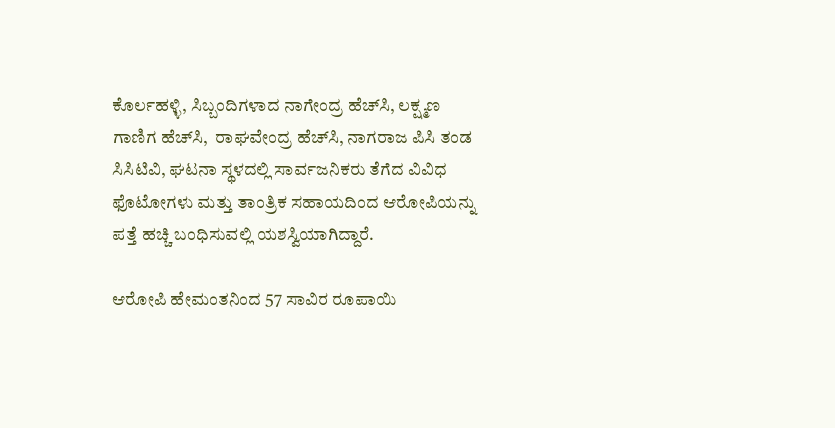ಕೊರ್ಲಹಳ್ಳಿ, ಸಿಬ್ಬಂದಿಗಳಾದ ನಾಗೇಂದ್ರ ಹೆಚ್‌ಸಿ, ಲಕ್ಷ್ಮಣ ಗಾಣಿಗ ಹೆಚ್‌ಸಿ,  ರಾಘವೇಂದ್ರ ಹೆಚ್‌ಸಿ, ನಾಗರಾಜ ಪಿಸಿ ತಂಡ ಸಿಸಿಟಿವಿ, ಘಟನಾ ಸ್ಥಳದಲ್ಲಿ ಸಾರ್ವಜನಿಕರು ತೆಗೆದ ವಿವಿಧ ಫೊಟೋಗಳು ಮತ್ತು ತಾಂತ್ರಿಕ ಸಹಾಯದಿಂದ ಆರೋಪಿಯನ್ನು ಪತ್ತೆ ಹಚ್ಚಿ ಬಂಧಿಸುವಲ್ಲಿ ಯಶಸ್ವಿಯಾಗಿದ್ದಾರೆ.

ಆರೋಪಿ ಹೇಮಂತನಿಂದ 57 ಸಾವಿರ ರೂಪಾಯಿ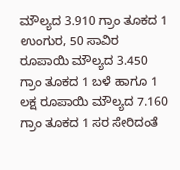ಮೌಲ್ಯದ 3.910 ಗ್ರಾಂ ತೂಕದ 1 ಉಂಗುರ, 50 ಸಾವಿರ ರೂಪಾಯಿ ಮೌಲ್ಯದ 3.450 ಗ್ರಾಂ ತೂಕದ 1 ಬಳೆ ಹಾಗೂ 1 ಲಕ್ಷ ರೂಪಾಯಿ ಮೌಲ್ಯದ 7.160 ಗ್ರಾಂ ತೂಕದ 1 ಸರ ಸೇರಿದಂತೆ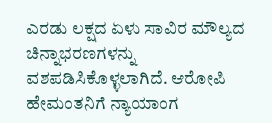ಎರಡು ಲಕ್ಷದ ಏಳು ಸಾವಿರ ಮೌಲ್ಯದ ಚಿನ್ನಾಭರಣಗಳನ್ನು ವಶಪಡಿಸಿಕೊಳ್ಳಲಾಗಿದೆ. ಆರೋಪಿ ಹೇಮಂತನಿಗೆ ನ್ಯಾಯಾಂಗ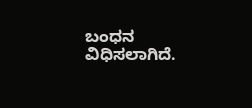ಬಂಧನ ವಿಧಿಸಲಾಗಿದೆ.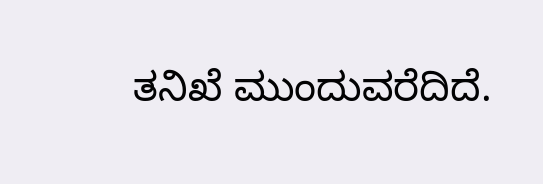ತನಿಖೆ ಮುಂದುವರೆದಿದೆ.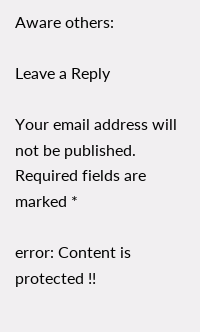Aware others:

Leave a Reply

Your email address will not be published. Required fields are marked *

error: Content is protected !!